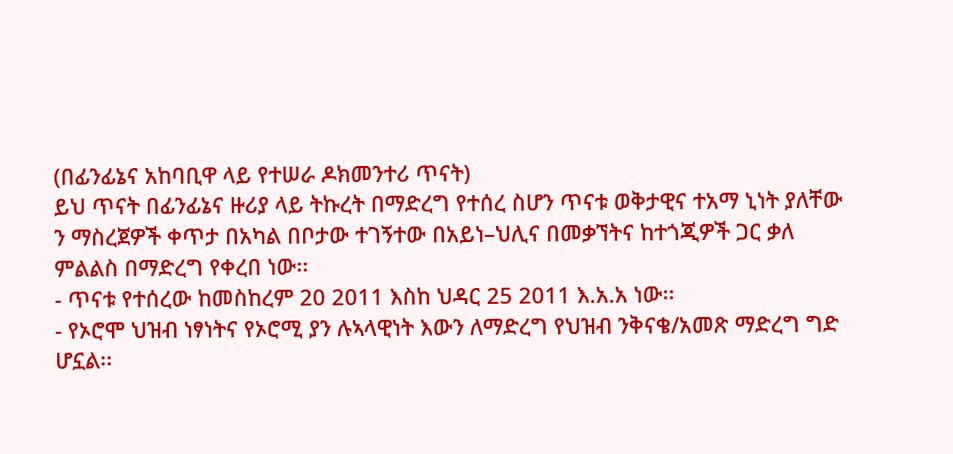(በፊንፊኔና አከባቢዋ ላይ የተሠራ ዶክመንተሪ ጥናት)
ይህ ጥናት በፊንፊኔና ዙሪያ ላይ ትኩረት በማድረግ የተሰረ ስሆን ጥናቱ ወቅታዊና ተአማ ኒነት ያለቸው ን ማስረጀዎች ቀጥታ በአካል በቦታው ተገኝተው በአይነ–ህሊና በመቃኘትና ከተጎጂዎች ጋር ቃለ ምልልስ በማድረግ የቀረበ ነው፡፡
- ጥናቱ የተሰረው ከመስከረም 20 2011 እስከ ህዳር 25 2011 እ.አ.አ ነው፡፡
- የኦሮሞ ህዝብ ነፃነትና የኦሮሚ ያን ሉኣላዊነት እውን ለማድረግ የህዝብ ንቅናቄ/አመጽ ማድረግ ግድ ሆኗል፡፡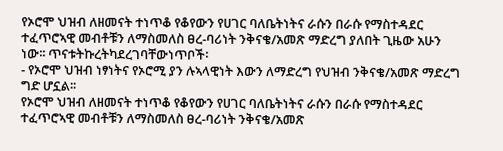የኦሮሞ ህዝብ ለዘመናት ተነጥቆ የቆየውን የሀገር ባለቤትነትና ራሱን በራሱ የማስተዳደር ተፈጥሮኣዊ መብቶቹን ለማስመለስ ፀረ-ባሪነት ንቅናቄ/አመጽ ማድረግ ያለበት ጊዜው አሁን ነው፡፡ ጥናቱትኩረትካደረገባቸውነጥቦች፡
- የኦሮሞ ህዝብ ነፃነትና የኦሮሚ ያን ሉኣላዊነት እውን ለማድረግ የህዝብ ንቅናቄ/አመጽ ማድረግ ግድ ሆኗል፡፡
የኦሮሞ ህዝብ ለዘመናት ተነጥቆ የቆየውን የሀገር ባለቤትነትና ራሱን በራሱ የማስተዳደር ተፈጥሮኣዊ መብቶቹን ለማስመለስ ፀረ-ባሪነት ንቅናቄ/አመጽ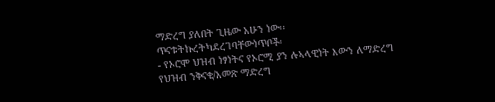ማድረግ ያለበት ጊዜው አሁን ነው፡፡ ጥናቱትኩረትካደረገባቸውነጥቦች፡
- የኦሮሞ ህዝብ ነፃነትና የኦሮሚ ያን ሉኣላዊነት እውን ለማድረግ የህዝብ ንቅናቄ/አመጽ ማድረግ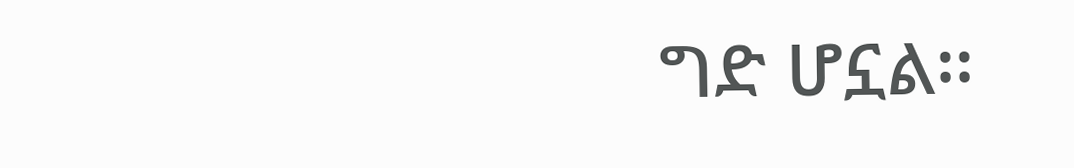ግድ ሆኗል፡፡